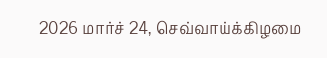2026 மார்ச் 24, செவ்வாய்க்கிழமை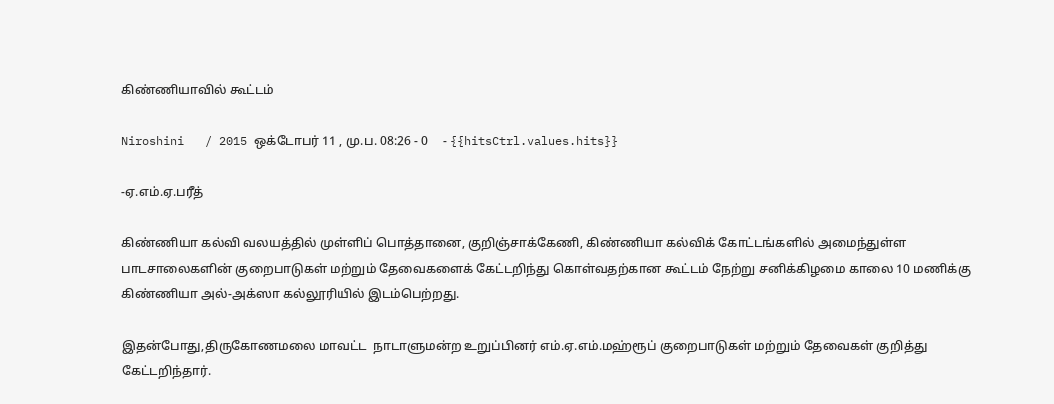கிண்ணியாவில் கூட்டம்

Niroshini   / 2015 ஒக்டோபர் 11 , மு.ப. 08:26 - 0     - {{hitsCtrl.values.hits}}

-ஏ.எம்.ஏ.பரீத்

கிண்ணியா கல்வி வலயத்தில் முள்ளிப் பொத்தானை, குறிஞ்சாக்கேணி, கிண்ணியா கல்விக் கோட்டங்களில் அமைந்துள்ள பாடசாலைகளின் குறைபாடுகள் மற்றும் தேவைகளைக் கேட்டறிந்து கொள்வதற்கான கூட்டம் நேற்று சனிக்கிழமை காலை 10 மணிக்கு கிண்ணியா அல்-அக்ஸா கல்லூரியில் இடம்பெற்றது.

இதன்போது,திருகோணமலை மாவட்ட  நாடாளுமன்ற உறுப்பினர் எம்.ஏ.எம்.மஹ்ரூப் குறைபாடுகள் மற்றும் தேவைகள் குறித்து கேட்டறிந்தார்.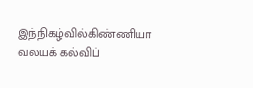இந்நிகழ்வில்கிண்ணியா வலயக் கல்விப்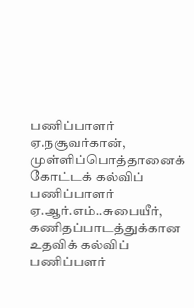பணிப்பாளர் ஏ.நசூவர்கான், முள்ளிப்பொத்தானைக் கோட்டக் கல்விப் பணிப்பாளர் ஏ.ஆர்.எம்..சுபையீர், கணிதப்பாடத்துக்கான உதவிக் கல்விப் பணிப்பளர்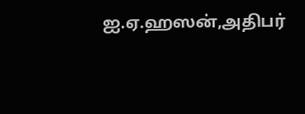ஐ.ஏ.ஹஸன்,அதிபர்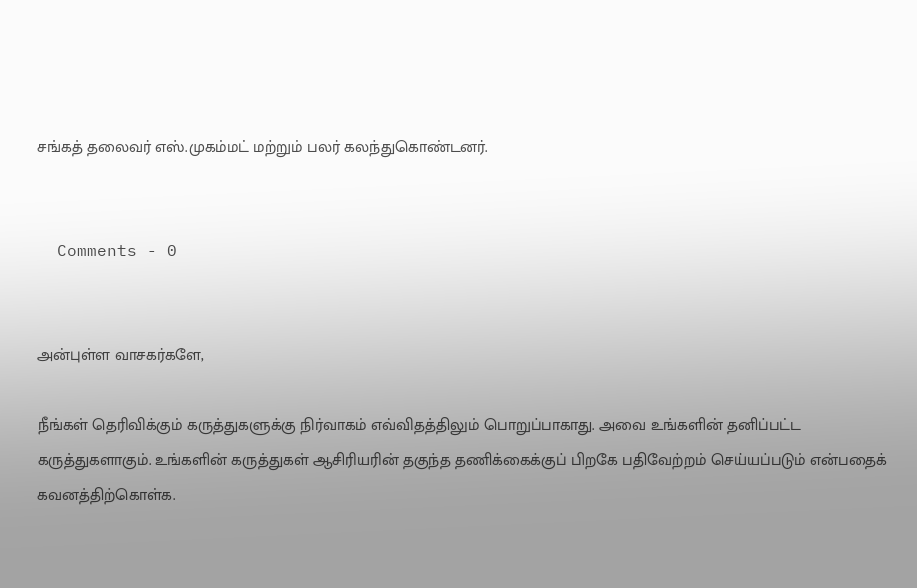சங்கத் தலைவர் எஸ்.முகம்மட் மற்றும் பலர் கலந்துகொண்டனர்.


  Comments - 0


அன்புள்ள வாசகர்களே,

நீங்கள் தெரிவிக்கும் கருத்துகளுக்கு நிர்வாகம் எவ்விதத்திலும் பொறுப்பாகாது. அவை உங்களின் தனிப்பட்ட கருத்துகளாகும். உங்களின் கருத்துகள் ஆசிரியரின் தகுந்த தணிக்கைக்குப் பிறகே பதிவேற்றம் செய்யப்படும் என்பதைக் கவனத்திற்கொள்க.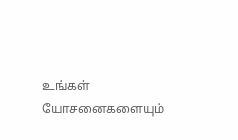உங்கள் யோசனைகளையும்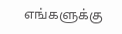எங்களுக்கு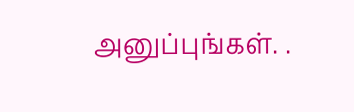அனுப்புங்கள். .